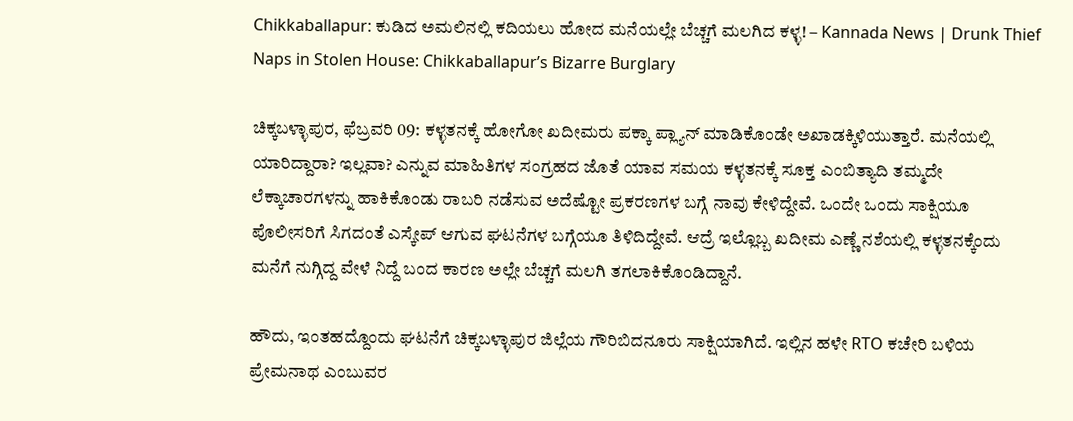Chikkaballapur: ಕುಡಿದ ಅಮಲಿನಲ್ಲಿ ಕದಿಯಲು ಹೋದ ಮನೆಯಲ್ಲೇ ಬೆಚ್ಚಗೆ ಮಲಗಿದ ಕಳ್ಳ! – Kannada News | Drunk Thief Naps in Stolen House: Chikkaballapur’s Bizarre Burglary

ಚಿಕ್ಕಬಳ್ಳಾಪುರ, ಫೆಬ್ರವರಿ 09: ಕಳ್ಳತನಕ್ಕೆ ಹೋಗೋ ಖದೀಮರು ಪಕ್ಕಾ ಪ್ಲ್ಯಾನ್ ಮಾಡಿಕೊಂಡೇ ಅಖಾಡಕ್ಕಿಳಿಯುತ್ತಾರೆ. ಮನೆಯಲ್ಲಿ ಯಾರಿದ್ದಾರಾ? ಇಲ್ಲವಾ? ಎನ್ನುವ ಮಾಹಿತಿಗಳ ಸಂಗ್ರಹದ ಜೊತೆ ಯಾವ ಸಮಯ ಕಳ್ಳತನಕ್ಕೆ ಸೂಕ್ತ ಎಂಬಿತ್ಯಾದಿ ತಮ್ಮದೇ ಲೆಕ್ಕಾಚಾರಗಳನ್ನು ಹಾಕಿಕೊಂಡು ರಾಬರಿ ನಡೆಸುವ ಅದೆಷ್ಟೋ ಪ್ರಕರಣಗಳ ಬಗ್ಗೆ ನಾವು ಕೇಳಿದ್ದೇವೆ. ಒಂದೇ ಒಂದು ಸಾಕ್ಷಿಯೂ ಪೊಲೀಸರಿಗೆ ಸಿಗದಂತೆ ಎಸ್ಕೇಪ್ ಆಗುವ ಘಟನೆಗಳ ಬಗ್ಗೆಯೂ ತಿಳಿದಿದ್ದೇವೆ. ಆದ್ರೆ ಇಲ್ಲೊಬ್ಬ ಖದೀಮ ಎಣ್ಣೆ ನಶೆಯಲ್ಲಿ ಕಳ್ಳತನಕ್ಕೆಂದು ಮನೆಗೆ ನುಗ್ಗಿದ್ದ ವೇಳೆ ನಿದ್ದೆ ಬಂದ ಕಾರಣ ಅಲ್ಲೇ ಬೆಚ್ಚಗೆ ಮಲಗಿ ತಗಲಾಕಿಕೊಂಡಿದ್ದಾನೆ.

ಹೌದು, ಇಂತಹದ್ದೊಂದು ಘಟನೆಗೆ ಚಿಕ್ಕಬಳ್ಳಾಪುರ ಜಿಲ್ಲೆಯ ಗೌರಿಬಿದನೂರು ಸಾಕ್ಷಿಯಾಗಿದೆ. ಇಲ್ಲಿನ ಹಳೇ RTO ಕಚೇರಿ ಬಳಿಯ ಪ್ರೇಮನಾಥ ಎಂಬುವರ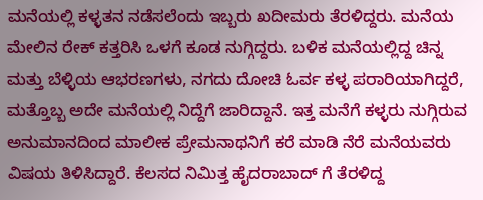ಮನೆಯಲ್ಲಿ ಕಳ್ಳತನ ನಡೆಸಲೆಂದು ಇಬ್ಬರು ಖದೀಮರು ತೆರಳಿದ್ದರು. ಮನೆಯ ಮೇಲಿನ ರೇಕ್ ಕತ್ತರಿಸಿ ಒಳಗೆ ಕೂಡ ನುಗ್ಗಿದ್ದರು. ಬಳಿಕ ಮನೆಯಲ್ಲಿದ್ದ ಚಿನ್ನ ಮತ್ತು ಬೆಳ್ಳಿಯ ಆಭರಣಗಳು, ನಗದು ದೋಚಿ ಓರ್ವ ಕಳ್ಳ ಪರಾರಿಯಾಗಿದ್ದರೆ, ಮತ್ತೊಬ್ಬ ಅದೇ ಮನೆಯಲ್ಲಿ ನಿದ್ದೆಗೆ ಜಾರಿದ್ದಾನೆ. ಇತ್ತ ಮನೆಗೆ ಕಳ್ಳರು ನುಗ್ಗಿರುವ ಅನುಮಾನದಿಂದ ಮಾಲೀಕ ಪ್ರೇಮನಾಥನಿಗೆ ಕರೆ ಮಾಡಿ ನೆರೆ ಮನೆಯವರು ವಿಷಯ ತಿಳಿಸಿದ್ದಾರೆ. ಕೆಲಸದ ನಿಮಿತ್ತ ಹೈದರಾಬಾದ್ ಗೆ ತೆರಳಿದ್ದ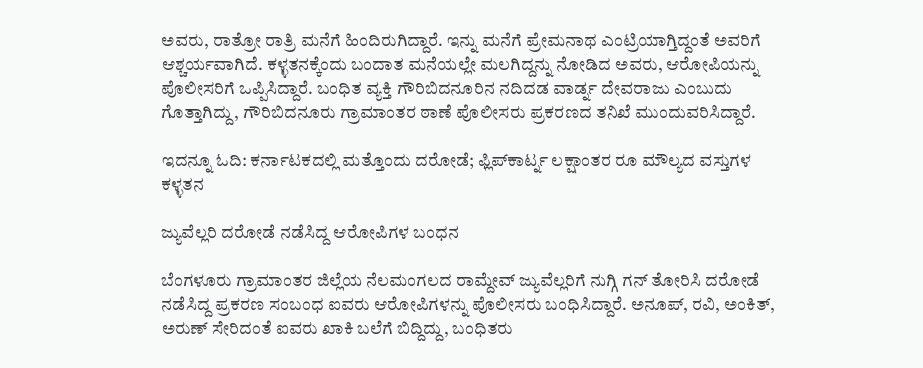ಅವರು, ರಾತ್ರೋ ರಾತ್ರಿ ಮನೆಗೆ ಹಿಂದಿರುಗಿದ್ದಾರೆ. ಇನ್ನು ಮನೆಗೆ ಪ್ರೇಮನಾಥ ಎಂಟ್ರಿಯಾಗ್ತಿದ್ದಂತೆ ಅವರಿಗೆ ಆಶ್ಚರ್ಯವಾಗಿದೆ. ಕಳ್ಳತನಕ್ಕೆಂದು ಬಂದಾತ ಮನೆಯಲ್ಲೇ ಮಲಗಿದ್ದನ್ನು ನೋಡಿದ ಅವರು, ಆರೋಪಿಯನ್ನು ಪೊಲೀಸರಿಗೆ ಒಪ್ಪಿಸಿದ್ದಾರೆ. ಬಂಧಿತ ವ್ಯಕ್ತಿ ಗೌರಿಬಿದನೂರಿನ ನದಿದಡ ವಾರ್ಡ್ನ ದೇವರಾಜು ಎಂಬುದು ಗೊತ್ತಾಗಿದ್ದು, ಗೌರಿಬಿದನೂರು ಗ್ರಾಮಾಂತರ ಠಾಣೆ ಪೊಲೀಸರು ಪ್ರಕರಣದ ತನಿಖೆ ಮುಂದುವರಿಸಿದ್ದಾರೆ.

ಇದನ್ನೂ ಓದಿ: ಕರ್ನಾಟಕದಲ್ಲಿ ಮತ್ತೊಂದು ದರೋಡೆ; ಫ್ಲಿಪ್‌ಕಾರ್ಟ್ನ ಲಕ್ಷಾಂತರ ರೂ ಮೌಲ್ಯದ ವಸ್ತುಗಳ ಕಳ್ಳತನ

ಜ್ಯುವೆಲ್ಲರಿ ದರೋಡೆ ನಡೆಸಿದ್ದ ಆರೋಪಿಗಳ ಬಂಧನ

ಬೆಂಗಳೂರು ಗ್ರಾಮಾಂತರ ಜಿಲ್ಲೆಯ ನೆಲಮಂಗಲದ ರಾಮ್ದೇವ್ ಜ್ಯುವೆಲ್ಲರಿಗೆ ನುಗ್ಗಿ ಗನ್ ತೋರಿಸಿ ದರೋಡೆ ನಡೆಸಿದ್ದ ಪ್ರಕರಣ ಸಂಬಂಧ ಐವರು ಆರೋಪಿಗಳನ್ನು ಪೊಲೀಸರು ಬಂಧಿಸಿದ್ದಾರೆ. ಅನೂಪ್, ರವಿ, ಅಂಕಿತ್, ಅರುಣ್ ಸೇರಿದಂತೆ ಐವರು ಖಾಕಿ ಬಲೆಗೆ ಬಿದ್ದಿದ್ದು, ಬಂಧಿತರು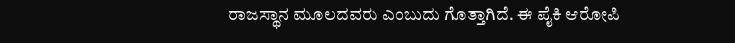ರಾಜಸ್ಥಾನ ಮೂಲದವರು ಎಂಬುದು ಗೊತ್ತಾಗಿದೆ. ಈ ಪೈಕಿ ಆರೋಪಿ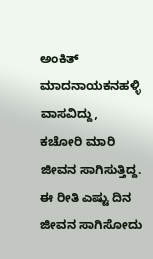ಅಂಕಿತ್ ಮಾದನಾಯಕನಹಳ್ಳಿ ವಾಸವಿದ್ದು, ಕಚೋರಿ ಮಾರಿ ಜೀವನ ಸಾಗಿಸುತ್ತಿದ್ದ. ಈ ರೀತಿ ಎಷ್ಟು ದಿನ ಜೀವನ ಸಾಗಿಸೋದು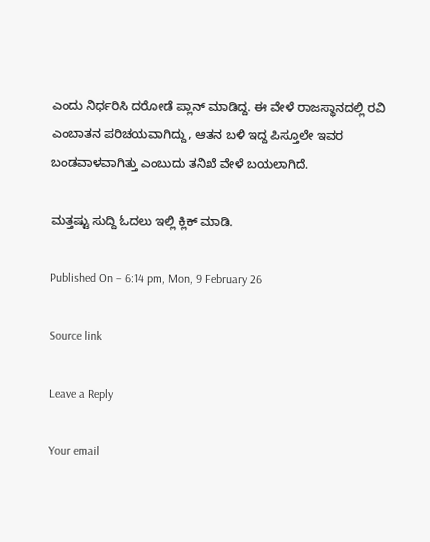ಎಂದು ನಿರ್ಧರಿಸಿ ದರೋಡೆ ಪ್ಲಾನ್ ಮಾಡಿದ್ದ. ಈ ವೇಳೆ ರಾಜಸ್ಥಾನದಲ್ಲಿ ರವಿ ಎಂಬಾತನ ಪರಿಚಯವಾಗಿದ್ದು, ಆತನ ಬಳಿ ಇದ್ದ ಪಿಸ್ತೂಲೇ ಇವರ ಬಂಡವಾಳವಾಗಿತ್ತು ಎಂಬುದು ತನಿಖೆ ವೇಳೆ ಬಯಲಾಗಿದೆ.

ಮತ್ತಷ್ಟು ಸುದ್ದಿ ಓದಲು ಇಲ್ಲಿ ಕ್ಲಿಕ್ ಮಾಡಿ.

Published On – 6:14 pm, Mon, 9 February 26

Source link

Leave a Reply

Your email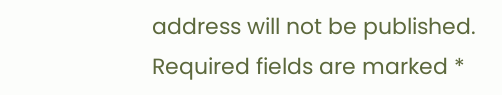address will not be published. Required fields are marked *